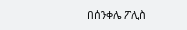በሰንቀሌ ፖሊስ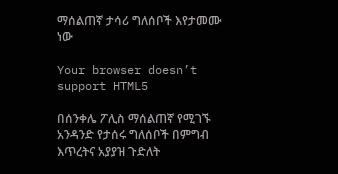ማሰልጠኛ ታሳሪ ግለሰቦች እየታመሙ ነው

Your browser doesn’t support HTML5

በሰንቀሌ ፖሊስ ማሰልጠኛ የሚገኙ አንዳንድ የታሰሩ ግለሰቦች በምግብ እጥረትና አያያዝ ጉድለት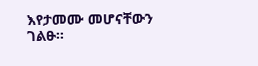እየታመሙ መሆናቸውን ገልፁ፡፡